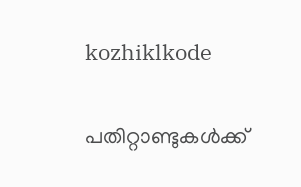kozhiklkode

പതിറ്റാണ്ടുകള്‍ക്ക്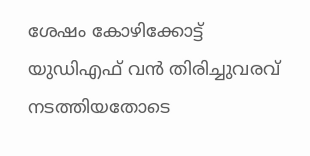ശേഷം കോഴിക്കോട്ട് യുഡിഎഫ് വന്‍ തിരിച്ചുവരവ് നടത്തിയതോടെ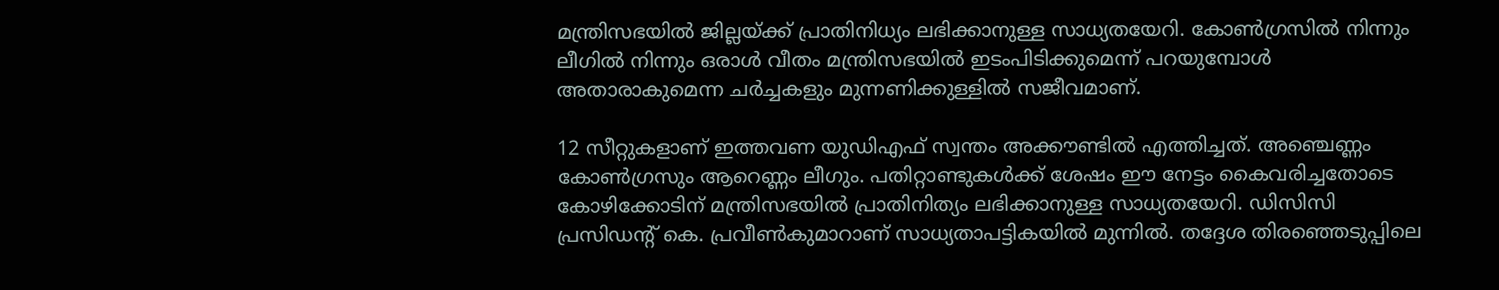മന്ത്രിസഭയില്‍ ജില്ലയ്ക്ക് പ്രാതിനിധ്യം ലഭിക്കാനുള്ള സാധ്യതയേറി. കോണ്‍ഗ്രസില്‍ നിന്നും ലീഗില്‍ നിന്നും ഒരാള്‍ വീതം മന്ത്രിസഭയില്‍ ഇടംപിടിക്കുമെന്ന് പറയുമ്പോള്‍ അതാരാകുമെന്ന ചര്‍ച്ചകളും മുന്നണിക്കുള്ളില്‍ സജീവമാണ്.

12 സീറ്റുകളാണ് ഇത്തവണ യുഡിഎഫ് സ്വന്തം അക്കൗണ്ടില്‍ എത്തിച്ചത്. അഞ്ചെണ്ണം കോണ്‍ഗ്രസും ആറെണ്ണം ലീഗും. പതിറ്റാണ്ടുകള്‍ക്ക് ശേഷം ഈ നേട്ടം കൈവരിച്ചതോടെ കോഴിക്കോടിന് മന്ത്രിസഭയില്‍ പ്രാതിനിത്യം ലഭിക്കാനുള്ള സാധ്യതയേറി. ഡിസിസി പ്രസിഡന്‍റ് കെ. പ്രവീണ്‍കുമാറാണ് സാധ്യതാപട്ടികയില്‍ മുന്നില്‍. തദ്ദേശ തിരഞ്ഞെടുപ്പിലെ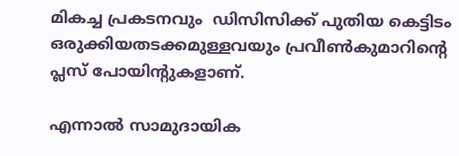മികച്ച പ്രകടനവും  ഡിസിസിക്ക് പുതിയ കെട്ടിടം ഒരുക്കിയതടക്കമുള്ളവയും പ്രവീണ്‍കുമാറിന്‍റെ പ്ലസ് പോയിന്‍റുകളാണ്.

എന്നാല്‍ സാമുദായിക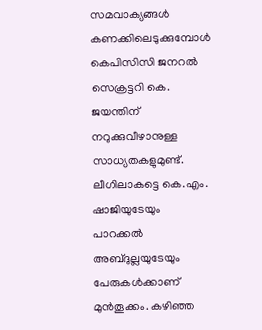സമവാക്യങ്ങള്‍ കണക്കിലെടുക്കുമ്പോള്‍ കെപിസിസി ജനറല്‍ സെക്രട്ടറി കെ. ജയന്തിന് നറുക്കുവീഴാനുള്ള സാധ്യതകളുമുണ്ട്.  ലീഗിലാകട്ടെ കെ.എം. ഷാജിയുടേയും പാറക്കല്‍ അബ്ദുല്ലയുടേയും പേരുകള്‍ക്കാണ് മുന്‍തൂക്കം. കഴിഞ്ഞ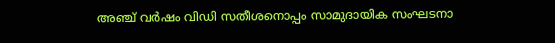അ‍ഞ്ച് വര്‍ഷം വിഡി സതീശനൊപ്പം സാമുദായിക സംഘടനാ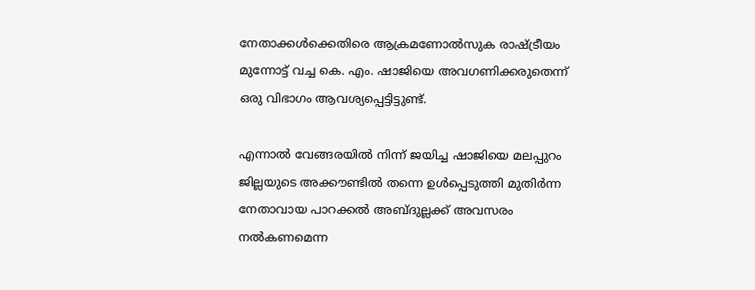നേതാക്കള്‍ക്കെതിരെ ആക്രമണോല്‍സുക രാഷ്ട്രീയം മുന്നോട്ട് വച്ച കെ. എം. ഷാജിയെ അവഗണിക്കരുതെന്ന് ഒരു വിഭാഗം ആവശ്യപ്പെട്ടിട്ടുണ്ട്.

എന്നാല്‍ വേങ്ങരയില്‍ നിന്ന് ജയിച്ച ഷാജിയെ മലപ്പുറം ജില്ലയുടെ അക്കൗണ്ടില്‍ തന്നെ ഉള്‍പ്പെടുത്തി മുതിര്‍ന്ന നേതാവായ പാറക്കല്‍ അബ്ദുല്ലക്ക് അവസരം നല്‍കണമെന്ന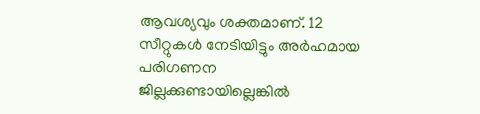ആവശ്യവു‌ം ശക്തമാണ്. 12 സീറ്റുകള്‍ നേടിയിട്ടും അര്‍ഹമായ പരിഗണന ജില്ലക്കുണ്ടായില്ലെങ്കില്‍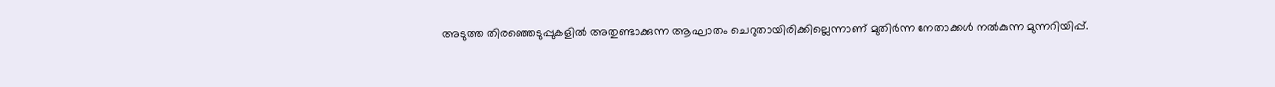അടുത്ത തിരഞ്ഞെടുപ്പുകളില്‍ അതുണ്ടാക്കുന്ന ആഘാതം ചെറുതായിരിക്കില്ലെന്നാണ് മുതിര്‍ന്ന നേതാക്കള്‍ നല്‍കുന്ന മുന്നറിയിപ്പ്.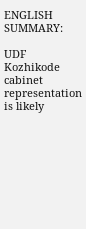ENGLISH SUMMARY:

UDF Kozhikode cabinet representation is likely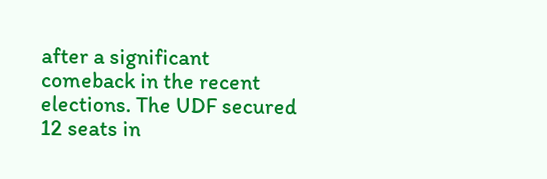after a significant comeback in the recent elections. The UDF secured 12 seats in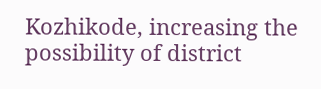Kozhikode, increasing the possibility of district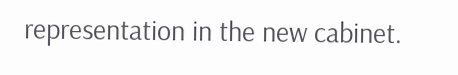representation in the new cabinet.